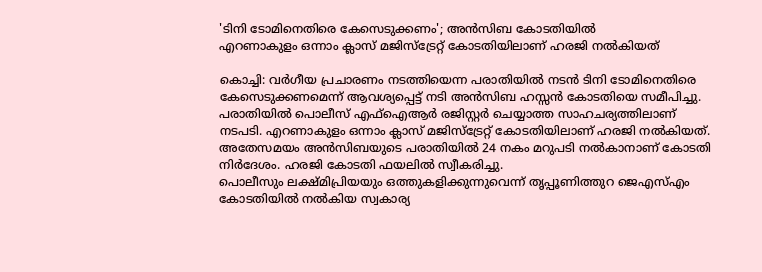'ടിനി ടോമിനെതിരെ കേസെടുക്കണം'; അൻസിബ കോടതിയിൽ
എറണാകുളം ഒന്നാം ക്ലാസ് മജിസ്ട്രേറ്റ് കോടതിയിലാണ് ഹരജി നൽകിയത്

കൊച്ചി: വർഗീയ പ്രചാരണം നടത്തിയെന്ന പരാതിയിൽ നടൻ ടിനി ടോമിനെതിരെ കേസെടുക്കണമെന്ന് ആവശ്യപ്പെട്ട് നടി അൻസിബ ഹസ്സൻ കോടതിയെ സമീപിച്ചു. പരാതിയിൽ പൊലീസ് എഫ്ഐആർ രജിസ്റ്റർ ചെയ്യാത്ത സാഹചര്യത്തിലാണ് നടപടി. എറണാകുളം ഒന്നാം ക്ലാസ് മജിസ്ട്രേറ്റ് കോടതിയിലാണ് ഹരജി നൽകിയത്. അതേസമയം അൻസിബയുടെ പരാതിയിൽ 24 നകം മറുപടി നൽകാനാണ് കോടതി നിർദേശം. ഹരജി കോടതി ഫയലിൽ സ്വീകരിച്ചു.
പൊലീസും ലക്ഷ്മിപ്രിയയും ഒത്തുകളിക്കുന്നുവെന്ന് തൃപ്പൂണിത്തുറ ജെഎസ്എം കോടതിയിൽ നൽകിയ സ്വകാര്യ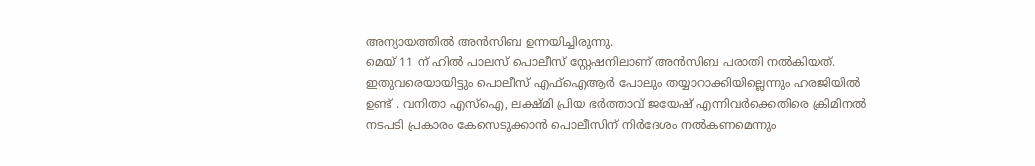അന്യായത്തിൽ അൻസിബ ഉന്നയിച്ചിരുന്നു.
മെയ് 11 ന് ഹിൽ പാലസ് പൊലീസ് സ്റ്റേഷനിലാണ് അൻസിബ പരാതി നൽകിയത്. ഇതുവരെയായിട്ടും പൊലീസ് എഫ്ഐആർ പോലും തയ്യാറാക്കിയില്ലെന്നും ഹരജിയിൽ ഉണ്ട് . വനിതാ എസ്ഐ, ലക്ഷ്മി പ്രിയ ഭർത്താവ് ജയേഷ് എന്നിവർക്കെതിരെ ക്രിമിനൽ നടപടി പ്രകാരം കേസെടുക്കാൻ പൊലീസിന് നിർദേശം നൽകണമെന്നും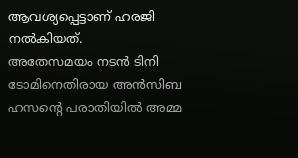ആവശ്യപ്പെട്ടാണ് ഹരജി നൽകിയത്.
അതേസമയം നടൻ ടിനി ടോമിനെതിരായ അൻസിബ ഹസന്റെ പരാതിയിൽ അമ്മ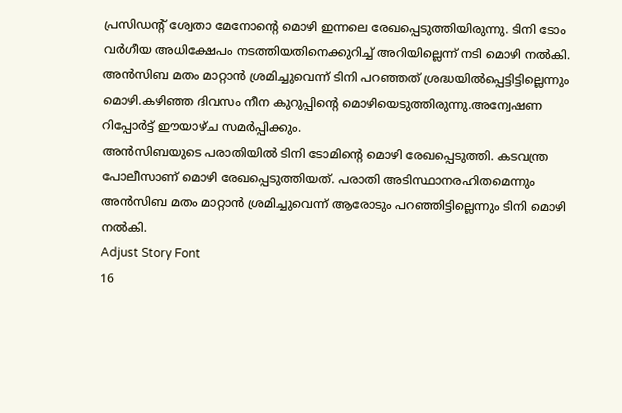പ്രസിഡന്റ് ശ്വേതാ മേനോന്റെ മൊഴി ഇന്നലെ രേഖപ്പെടുത്തിയിരുന്നു. ടിനി ടോം വർഗീയ അധിക്ഷേപം നടത്തിയതിനെക്കുറിച്ച് അറിയില്ലെന്ന് നടി മൊഴി നൽകി. അൻസിബ മതം മാറ്റാൻ ശ്രമിച്ചുവെന്ന് ടിനി പറഞ്ഞത് ശ്രദ്ധയിൽപ്പെട്ടിട്ടില്ലെന്നും മൊഴി.കഴിഞ്ഞ ദിവസം നീന കുറുപ്പിന്റെ മൊഴിയെടുത്തിരുന്നു.അന്വേഷണ റിപ്പോർട്ട് ഈയാഴ്ച സമർപ്പിക്കും.
അൻസിബയുടെ പരാതിയിൽ ടിനി ടോമിന്റെ മൊഴി രേഖപ്പെടുത്തി. കടവന്ത്ര പോലീസാണ് മൊഴി രേഖപ്പെടുത്തിയത്. പരാതി അടിസ്ഥാനരഹിതമെന്നും അൻസിബ മതം മാറ്റാൻ ശ്രമിച്ചുവെന്ന് ആരോടും പറഞ്ഞിട്ടില്ലെന്നും ടിനി മൊഴി നൽകി.
Adjust Story Font
16